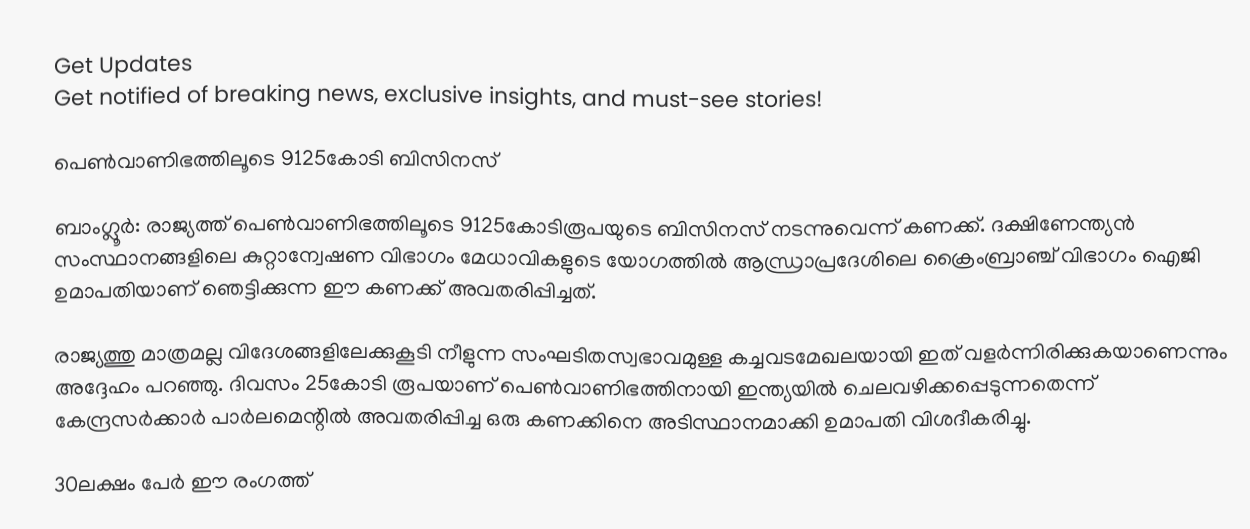Get Updates
Get notified of breaking news, exclusive insights, and must-see stories!

പെണ്‍വാണിഭത്തിലൂടെ 9125കോടി ബിസിനസ്‌

ബാംഗ്ലൂര്‍: രാജ്യത്ത്‌ പെണ്‍വാണിഭത്തിലൂടെ 9125കോടിരൂപയുടെ ബിസിനസ്‌ നടന്നുവെന്ന്‌ കണക്ക്‌. ദക്ഷിണേന്ത്യന്‍ സംസ്ഥാനങ്ങളിലെ കുറ്റാന്വേഷണ വിഭാഗം മേധാവികളുടെ യോഗത്തില്‍ ആന്ധ്രാപ്രദേശിലെ ക്രൈംബ്രാഞ്ച്‌ വിഭാഗം ഐജി ഉമാപതിയാണ്‌ ഞെട്ടിക്കുന്ന ഈ കണക്ക്‌ അവതരിപ്പിച്ചത്‌.

രാജ്യത്തു മാത്രമല്ല വിദേശങ്ങളിലേക്കുകൂടി നീളുന്ന സംഘടിതസ്വഭാവമുള്ള കച്ചവടമേഖലയായി ഇത്‌ വളര്‍ന്നിരിക്കുകയാണെന്നും അദ്ദേഹം പറഞ്ഞു. ദിവസം 25കോടി രൂപയാണ്‌ പെണ്‍വാണിഭത്തിനായി ഇന്ത്യയില്‍ ചെലവഴിക്കപ്പെടുന്നതെന്ന്‌ കേന്ദ്രസര്‍ക്കാര്‍ പാര്‍ലമെന്റില്‍ അവതരിപ്പിച്ച ഒരു കണക്കിനെ അടിസ്ഥാനമാക്കി ഉമാപതി വിശദീകരിച്ചു.

30ലക്ഷം പേര്‍ ഈ രംഗത്ത്‌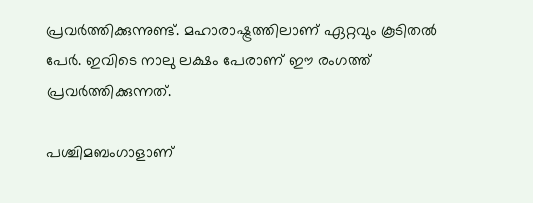പ്രവര്‍ത്തിക്കുന്നുണ്ട്‌. മഹാരാഷ്ട്രത്തിലാണ്‌ ഏറ്റവും കൂടിതല്‍ പേര്‍. ഇവിടെ നാലു ലക്ഷം പേരാണ്‌ ഈ രംഗത്ത്‌ പ്രവര്‍ത്തിക്കുന്നത്‌.

പശ്ചിമബംഗാളാണ്‌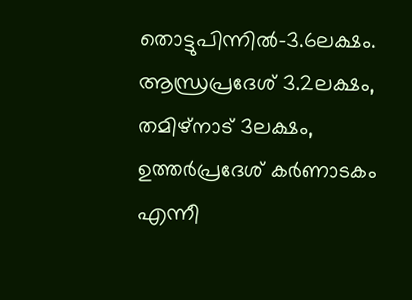തൊട്ടുപിന്നില്‍-3.6ലക്ഷം. ആന്ധ്രപ്രദേശ്‌ 3.2ലക്ഷം, തമിഴ്‌നാട്‌ 3ലക്ഷം, ഉത്തര്‍പ്രദേശ്‌ കര്‍ണാടകം എന്നീ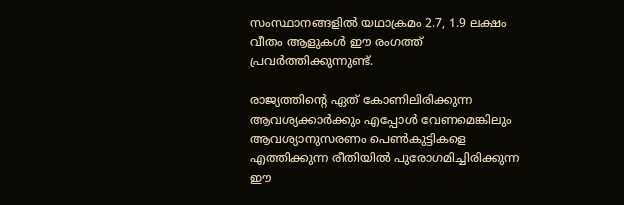സംസ്ഥാനങ്ങളില്‍ യഥാക്രമം 2.7, 1.9 ലക്ഷം വീതം ആളുകള്‍ ഈ രംഗത്ത്‌ പ്രവര്‍ത്തിക്കുന്നുണ്ട്‌.

രാജ്യത്തിന്റെ ഏത്‌ കോണിലിരിക്കുന്ന ആവശ്യക്കാര്‍ക്കും എപ്പോള്‍ വേണമെങ്കിലും ആവശ്യാനുസരണം പെണ്‍കുട്ടികളെ എത്തിക്കുന്ന രീതിയില്‍ പുരോഗമിച്ചിരിക്കുന്ന ഈ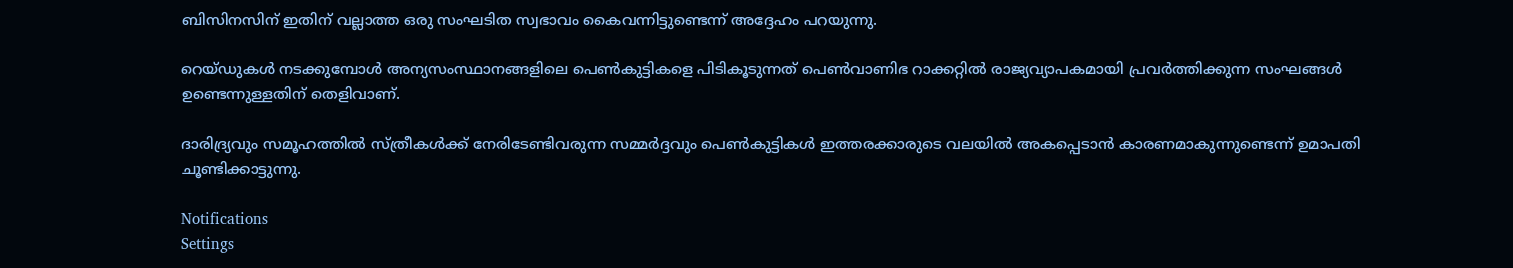ബിസിനസിന്‌ ഇതിന്‌ വല്ലാത്ത ഒരു സംഘടിത സ്വഭാവം കൈവന്നിട്ടുണ്ടെന്ന്‌ അദ്ദേഹം പറയുന്നു.

റെയ്‌ഡുകള്‍ നടക്കുമ്പോള്‍ അന്യസംസ്ഥാനങ്ങളിലെ പെണ്‍കുട്ടികളെ പിടികൂടുന്നത്‌ പെണ്‍വാണിഭ റാക്കറ്റില്‍ രാജ്യവ്യാപകമായി പ്രവര്‍ത്തിക്കുന്ന സംഘങ്ങള്‍ ഉണ്ടെന്നുള്ളതിന്‌ തെളിവാണ്‌.

ദാരിദ്ര്യവും സമൂഹത്തില്‍ സ്‌ത്രീകള്‍ക്ക്‌ നേരിടേണ്ടിവരുന്ന സമ്മര്‍ദ്ദവും പെണ്‍കുട്ടികള്‍ ഇത്തരക്കാരുടെ വലയില്‍ അകപ്പെടാന്‍ കാരണമാകുന്നുണ്ടെന്ന്‌ ഉമാപതി ചൂണ്ടിക്കാട്ടുന്നു.

Notifications
Settings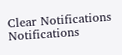Clear Notifications
Notifications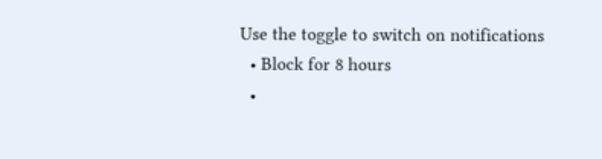Use the toggle to switch on notifications
  • Block for 8 hours
  •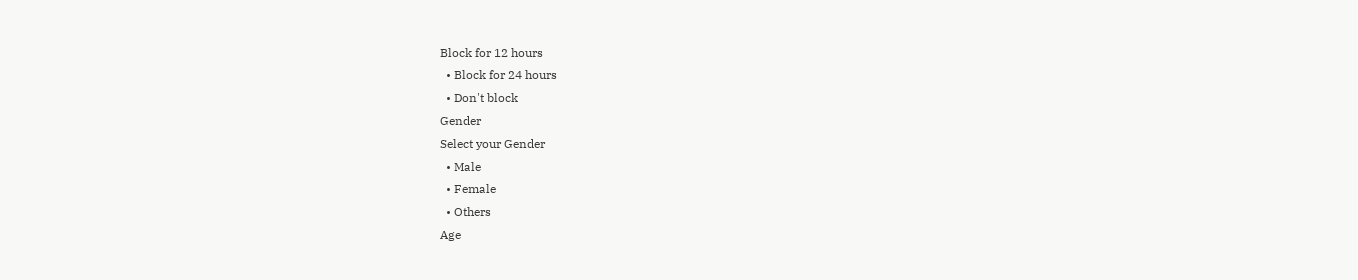Block for 12 hours
  • Block for 24 hours
  • Don't block
Gender
Select your Gender
  • Male
  • Female
  • Others
Age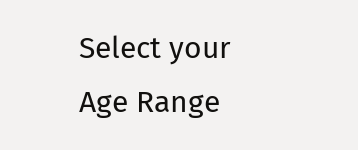Select your Age Range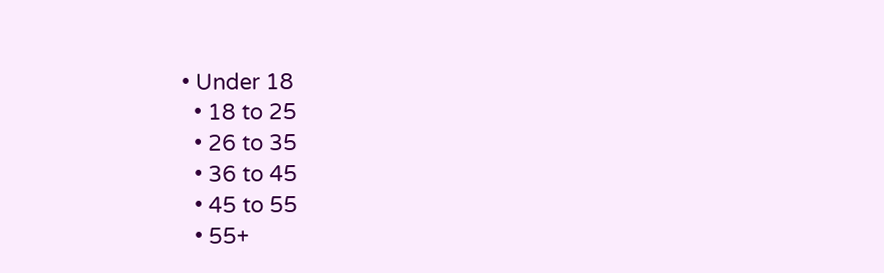• Under 18
  • 18 to 25
  • 26 to 35
  • 36 to 45
  • 45 to 55
  • 55+